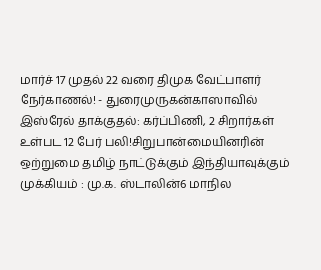மார்ச் 17 முதல் 22 வரை திமுக வேட்பாளர் நேர்காணல்! - துரைமுருகன்காஸாவில் இஸ்ரேல் தாக்குதல்: கர்ப்பிணி, 2 சிறார்கள் உள்பட 12 பேர் பலி!சிறுபான்மையினரின் ஒற்றுமை தமிழ் நாட்டுக்கும் இந்தியாவுக்கும் முக்கியம் : மு.க. ஸ்டாலின்6 மாநில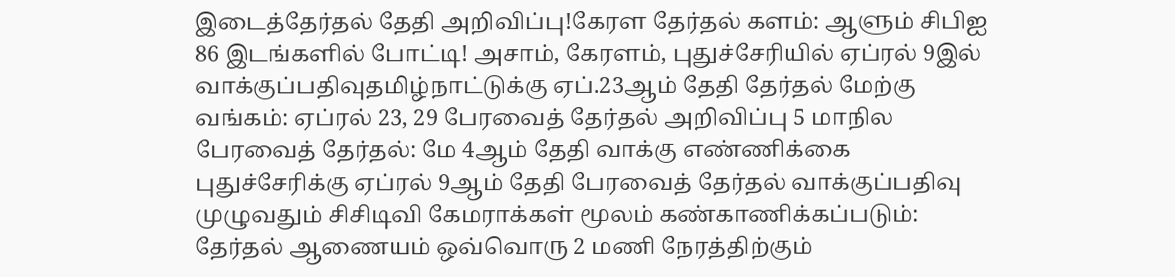இடைத்தேர்தல் தேதி அறிவிப்பு!கேரள தேர்தல் களம்: ஆளும் சிபிஐ 86 இடங்களில் போட்டி! அசாம், கேரளம், புதுச்சேரியில் ஏப்ரல் 9இல் வாக்குப்பதிவுதமிழ்நாட்டுக்கு ஏப்.23ஆம் தேதி தேர்தல் மேற்கு வங்கம்: ஏப்ரல் 23, 29 பேரவைத் தேர்தல் அறிவிப்பு 5 மாநில பேரவைத் தேர்தல்: மே 4ஆம் தேதி வாக்கு எண்ணிக்கை புதுச்சேரிக்கு ஏப்ரல் 9ஆம் தேதி பேரவைத் தேர்தல் வாக்குப்பதிவு முழுவதும் சிசிடிவி கேமராக்கள் மூலம் கண்காணிக்கப்படும்: தேர்தல் ஆணையம் ஒவ்வொரு 2 மணி நேரத்திற்கும்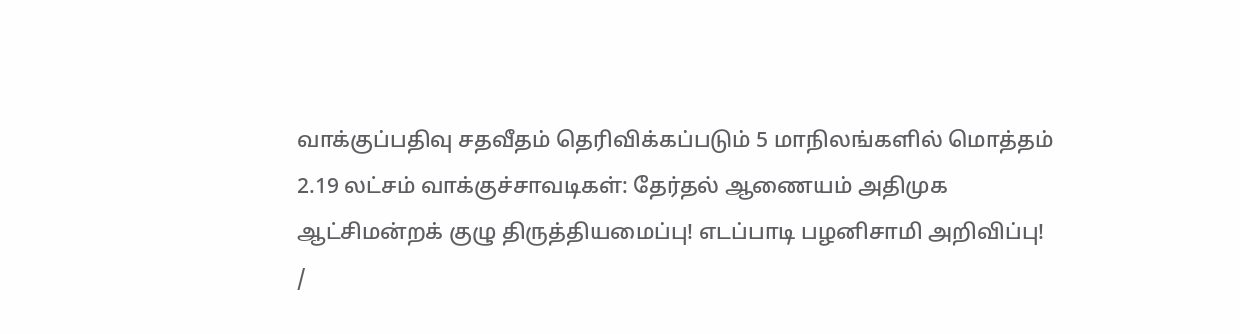வாக்குப்பதிவு சதவீதம் தெரிவிக்கப்படும் 5 மாநிலங்களில் மொத்தம் 2.19 லட்சம் வாக்குச்சாவடிகள்: தேர்தல் ஆணையம் அதிமுக ஆட்சிமன்றக் குழு திருத்தியமைப்பு! எடப்பாடி பழனிசாமி அறிவிப்பு!
/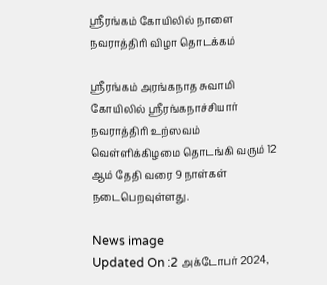ஸ்ரீரங்கம் கோயிலில் நாளை நவராத்திரி விழா தொடக்கம்

ஸ்ரீரங்கம் அரங்கநாத சுவாமி கோயிலில் ஸ்ரீரங்கநாச்சியார் நவராத்திரி உற்ஸவம் வெள்ளிக்கிழமை தொடங்கி வரும் 12 ஆம் தேதி வரை 9 நாள்கள் நடைபெறவுள்ளது.

News image
Updated On :2 அக்டோபர் 2024,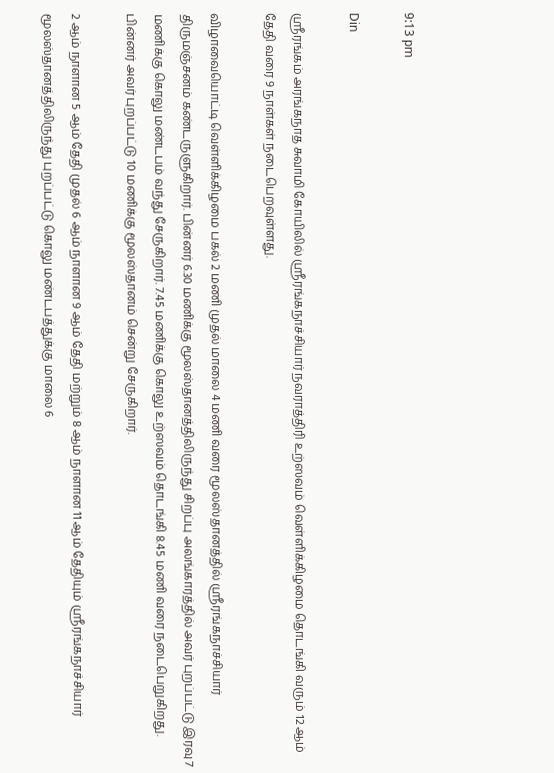9:13 pm

Din

ஸ்ரீரங்கம் அரங்கநாத சுவாமி கோயிலில் ஸ்ரீரங்கநாச்சியார் நவராத்திரி உற்ஸவம் வெள்ளிக்கிழமை தொடங்கி வரும் 12 ஆம் தேதி வரை 9 நாள்கள் நடைபெறவுள்ளது.

விழாவையொட்டி வெள்ளிக்கிழமை பகல் 2 மணி முதல் மாலை 4 மணி வரை மூலஸ்தானத்தில் ஸ்ரீரங்கநாச்சியார் திருமஞ்சனம் கண்டருளுகிறார். பின்னர் 6.30 மணிக்கு மூலஸ்தானத்திலிருந்து சிறப்பு அலங்காரத்தில் அவர் புறப்பட்டு இரவு 7 மணிக்கு கொலு மண்டபம் வந்து சேருகிறார். 7.45 மணிக்கு கொலு உற்ஸவம் தொடங்கி 8.45 மணி வரை நடைபெறுகிறது. பின்னர் அவர் புறப்பட்டு 10 மணிக்கு மூலஸ்தானம் சென்று சேருகிறார்.

2 ஆம் நாளான 5 ஆம் தேதி முதல் 6 ஆம் நாளான 9 ஆம் தேதி மற்றும் 8 ஆம் நாளான 11 ஆம் தேதியும் ஸ்ரீரங்கநாச்சியார் மூலஸ்தானத்திலிருந்து புறப்பட்டு கொலு மண்டபத்துக்கு மாலை 6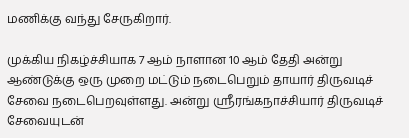மணிக்கு வந்து சேருகிறார்.

முக்கிய நிகழ்ச்சியாக 7 ஆம் நாளான 10 ஆம் தேதி அன்று ஆண்டுக்கு ஒரு முறை மட்டும் நடைபெறும் தாயார் திருவடிச் சேவை நடைபெறவுள்ளது. அன்று ஸ்ரீரங்கநாச்சியார் திருவடிச் சேவையுடன்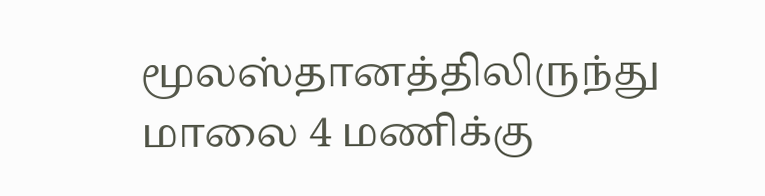மூலஸ்தானத்திலிருந்து மாலை 4 மணிக்கு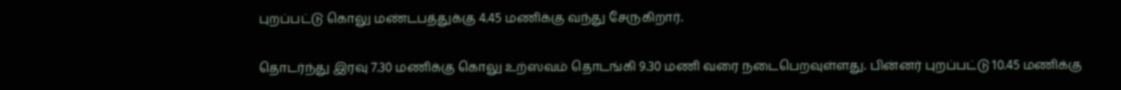புறப்பட்டு கொலு மண்டபத்துக்கு 4.45 மணிக்கு வந்து சேருகிறார்.

தொடர்ந்து இரவு 7.30 மணிக்கு கொலு உற்ஸவம் தொடங்கி 9.30 மணி வரை நடைபெறவுள்ளது. பின்னர் புறப்பட்டு 10.45 மணிக்கு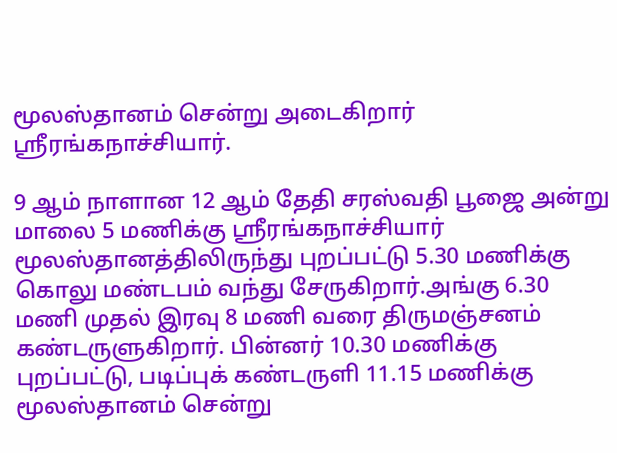மூலஸ்தானம் சென்று அடைகிறார் ஸ்ரீரங்கநாச்சியார்.

9 ஆம் நாளான 12 ஆம் தேதி சரஸ்வதி பூஜை அன்று மாலை 5 மணிக்கு ஸ்ரீரங்கநாச்சியார் மூலஸ்தானத்திலிருந்து புறப்பட்டு 5.30 மணிக்கு கொலு மண்டபம் வந்து சேருகிறார்.அங்கு 6.30 மணி முதல் இரவு 8 மணி வரை திருமஞ்சனம் கண்டருளுகிறார். பின்னர் 10.30 மணிக்கு புறப்பட்டு, படிப்புக் கண்டருளி 11.15 மணிக்கு மூலஸ்தானம் சென்று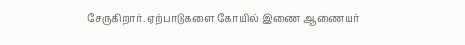சேருகிறார். ஏற்பாடுகளை கோயில் இணை ஆணையர்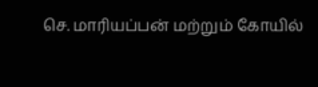செ. மாரியப்பன் மற்றும் கோயில்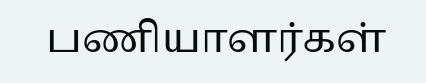பணியாளர்கள்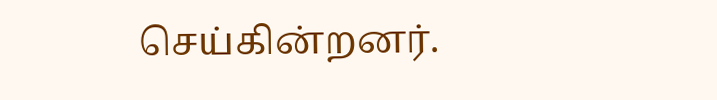செய்கின்றனர்.